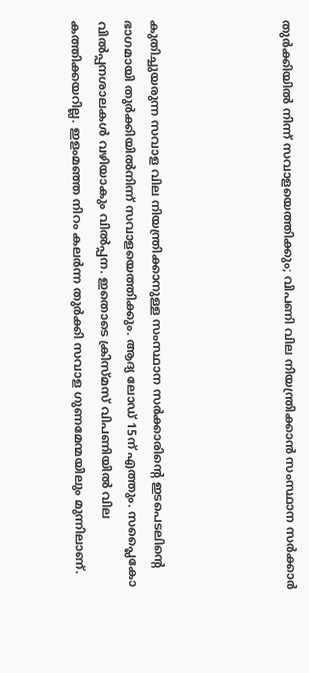തുര്‍ക്കിയില്‍ നിന്ന്‌ സവാളയെത്തിക്കും; വിപണി വില നിയന്ത്രിക്കാന്‍ സംസ്ഥാന സര്‍ക്കാര്‍




കുതിച്ചുയരുന്ന സവാള വില നിയന്ത്രിക്കാനുള്ള സംസ്ഥാന സര്‍ക്കാരിന്റെ ഇടപെടലിന്റെ ഭാഗമായി തുര്‍ക്കിയില്‍നിന്ന്‌ സവാളയെത്തിക്കും. ആദ്യ ലോഡ്‌ 15ന്‌ എത്തും. സപ്ലൈകോ വില്‍പ്പനശാലകള്‍ വഴിയാകും വില്‍പ്പന. ഇതൊടെ ക്രിസ്‌മസ്‌ വിപണിയില്‍ വില കത്തിക്കയറില്ല. ഇളംമഞ്ഞ നിറം കലര്‍ന്ന തുര്‍ക്കി സവാള ഗുണമേന്മയിലും മുന്നിലാണ്‌.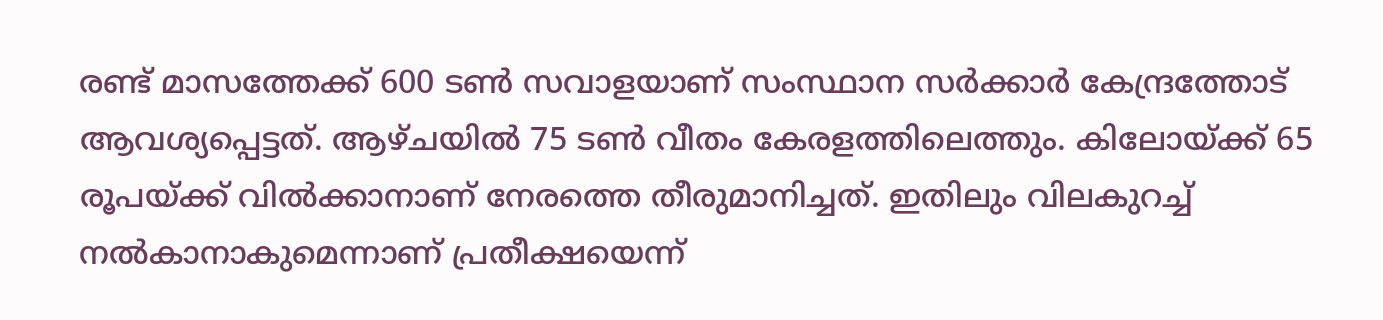രണ്ട്‌ മാസത്തേക്ക്‌ 600 ടണ്‍ സവാളയാണ്‌ സംസ്ഥാന സര്‍ക്കാര്‍ കേന്ദ്രത്തോട്‌ ആവശ്യപ്പെട്ടത്‌. ആഴ്‌ചയില്‍ 75 ടണ്‍ വീതം കേരളത്തിലെത്തും. കിലോയ്‌ക്ക്‌ 65 രൂപയ്‌ക്ക്‌ വില്‍ക്കാനാണ്‌ നേരത്തെ തീരുമാനിച്ചത്‌. ഇതിലും വിലകുറച്ച്‌ നല്‍കാനാകുമെന്നാണ്‌ പ്രതീക്ഷയെന്ന്‌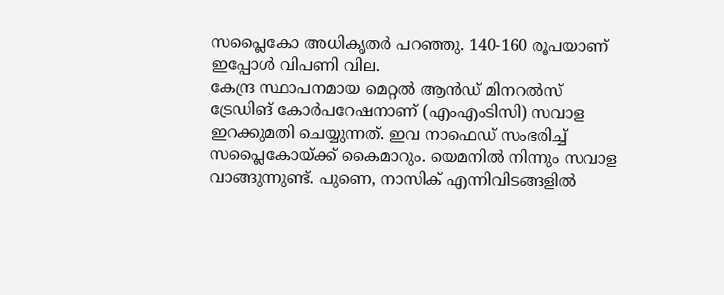സപ്ലൈകോ അധികൃതര്‍ പറഞ്ഞു. 140-160 രൂപയാണ്‌ ഇപ്പോള്‍ വിപണി വില.
കേന്ദ്ര സ്ഥാപനമായ മെറ്റല്‍ ആന്‍ഡ്‌ മിനറല്‍സ്‌ ട്രേഡിങ്‌ കോര്‍പറേഷനാണ്‌ (എംഎംടിസി) സവാള ഇറക്കുമതി ചെയ്യുന്നത്‌. ഇവ നാഫെഡ്‌ സംഭരിച്ച്‌ സപ്ലൈകോയ്‌ക്ക്‌ കൈമാറും. യെമനില്‍ നിന്നും സവാള വാങ്ങുന്നുണ്ട്‌. പുണെ, നാസിക്‌ എന്നിവിടങ്ങളില്‍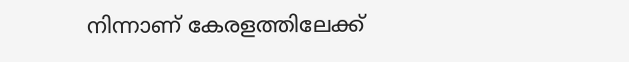നിന്നാണ്‌ കേരളത്തിലേക്ക്‌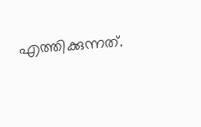എത്തിക്കുന്നത്‌.